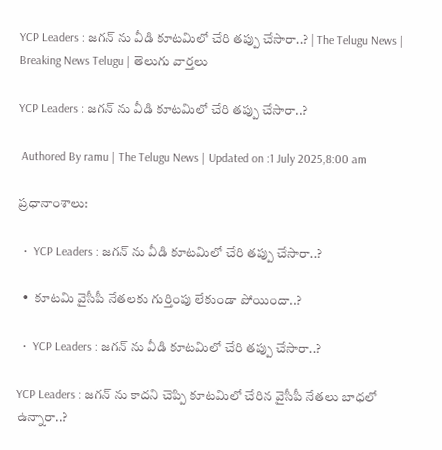YCP Leaders : జగన్ ను వీడి కూటమిలో చేరి తప్పు చేసారా..? | The Telugu News | Breaking News Telugu | తెలుగు వార్త‌లు

YCP Leaders : జగన్ ను వీడి కూటమిలో చేరి తప్పు చేసారా..?

 Authored By ramu | The Telugu News | Updated on :1 July 2025,8:00 am

ప్రధానాంశాలు:

  •  YCP Leaders : జగన్ ను వీడి కూటమిలో చేరి తప్పు చేసారా..?

  •  కూటమి వైసీపీ నేతలకు గుర్తింపు లేకుండా పోయిందా..?

  •  YCP Leaders : జగన్ ను వీడి కూటమిలో చేరి తప్పు చేసారా..?

YCP Leaders : జగన్ ను కాదని చెప్పి కూటమిలో చేరిన వైసీపీ నేతలు బాధలో ఉన్నారా..?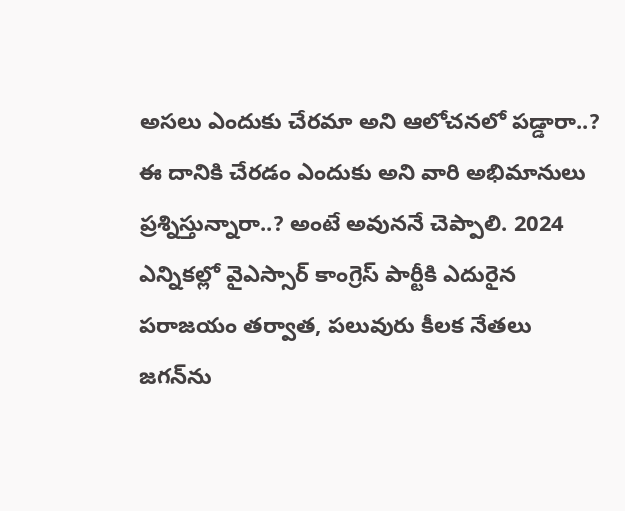అసలు ఎందుకు చేరమా అని ఆలోచనలో పడ్డారా..? ఈ దానికి చేరడం ఎందుకు అని వారి అభిమానులు ప్రశ్నిస్తున్నారా..? అంటే అవుననే చెప్పాలి. 2024 ఎన్నికల్లో వైఎస్సార్ కాంగ్రెస్ పార్టీకి ఎదురైన పరాజయం తర్వాత, పలువురు కీలక నేతలు జగన్‌ను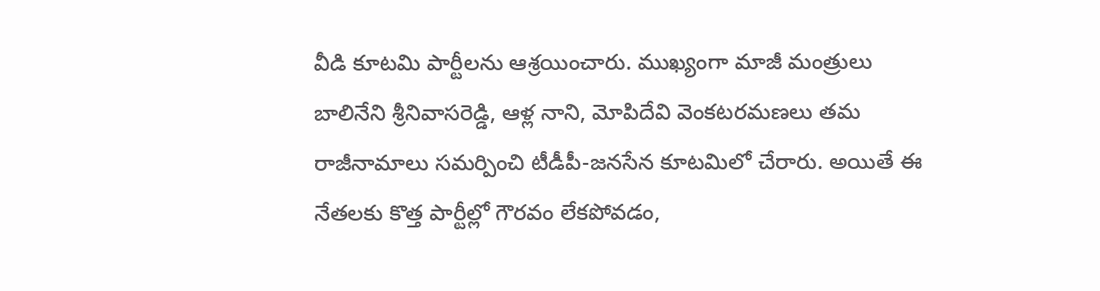వీడి కూటమి పార్టీలను ఆశ్రయించారు. ముఖ్యంగా మాజీ మంత్రులు బాలినేని శ్రీనివాసరెడ్డి, ఆళ్ల నాని, మోపిదేవి వెంకటరమణలు తమ రాజీనామాలు సమర్పించి టీడీపీ-జనసేన కూటమిలో చేరారు. అయితే ఈ నేతలకు కొత్త పార్టీల్లో గౌరవం లేకపోవడం,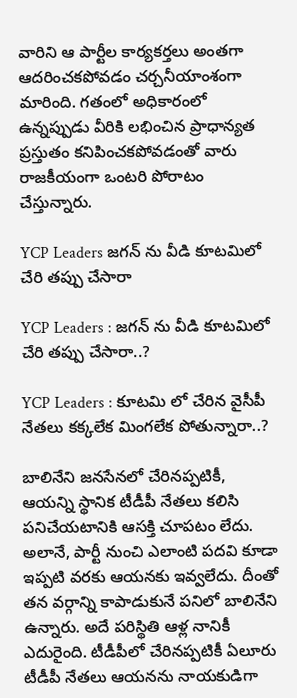వారిని ఆ పార్టీల కార్యకర్తలు అంతగా ఆదరించకపోవడం చర్చనీయాంశంగా మారింది. గతంలో అధికారంలో ఉన్నప్పుడు వీరికి లభించిన ప్రాధాన్యత ప్రస్తుతం కనిపించకపోవడంతో వారు రాజకీయంగా ఒంటరి పోరాటం చేస్తున్నారు.

YCP Leaders జగన్ ను వీడి కూటమిలో చేరి తప్పు చేసారా

YCP Leaders : జగన్ ను వీడి కూటమిలో చేరి తప్పు చేసారా..?

YCP Leaders : కూటమి లో చేరిన వైసీపీ నేతలు కక్కలేక మింగలేక పోతున్నారా..?

బాలినేని జనసేనలో చేరినప్పటికీ, ఆయన్ని స్థానిక టీడీపీ నేతలు కలిసి పనిచేయటానికి ఆసక్తి చూపటం లేదు. అలానే, పార్టీ నుంచి ఎలాంటి పదవి కూడా ఇప్పటి వరకు ఆయనకు ఇవ్వలేదు. దీంతో తన వర్గాన్ని కాపాడుకునే పనిలో బాలినేని ఉన్నారు. అదే పరిస్థితి ఆళ్ల నానికీ ఎదురైంది. టీడీపీలో చేరినప్పటికీ ఏలూరు టీడీపీ నేతలు ఆయనను నాయకుడిగా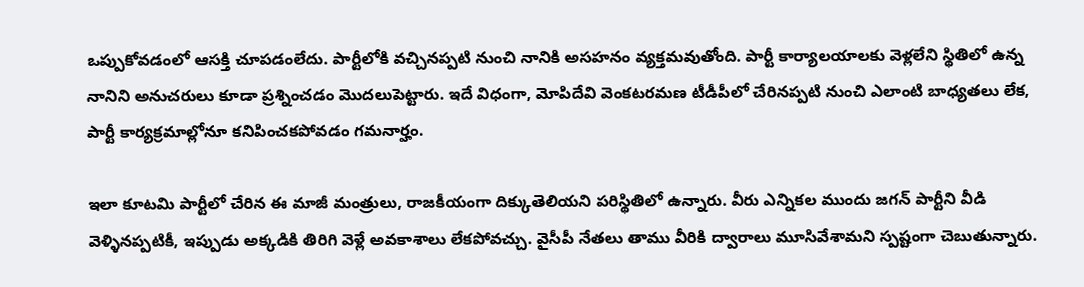ఒప్పుకోవడంలో ఆసక్తి చూపడంలేదు. పార్టీలోకి వచ్చినప్పటి నుంచి నానికి అసహనం వ్యక్తమవుతోంది. పార్టీ కార్యాలయాలకు వెళ్లలేని స్థితిలో ఉన్న నానిని అనుచరులు కూడా ప్రశ్నించడం మొదలుపెట్టారు. ఇదే విధంగా, మోపిదేవి వెంకటరమణ టీడీపీలో చేరినప్పటి నుంచి ఎలాంటి బాధ్యతలు లేక, పార్టీ కార్యక్రమాల్లోనూ కనిపించకపోవడం గమనార్హం.

ఇలా కూటమి పార్టీలో చేరిన ఈ మాజీ మంత్రులు, రాజకీయంగా దిక్కుతెలియని పరిస్థితిలో ఉన్నారు. వీరు ఎన్నికల ముందు జగన్ పార్టీని వీడి వెళ్ళినప్పటికీ, ఇప్పుడు అక్కడికి తిరిగి వెళ్లే అవకాశాలు లేకపోవచ్చు. వైసీపీ నేతలు తాము వీరికి ద్వారాలు మూసివేశామని స్పష్టంగా చెబుతున్నారు.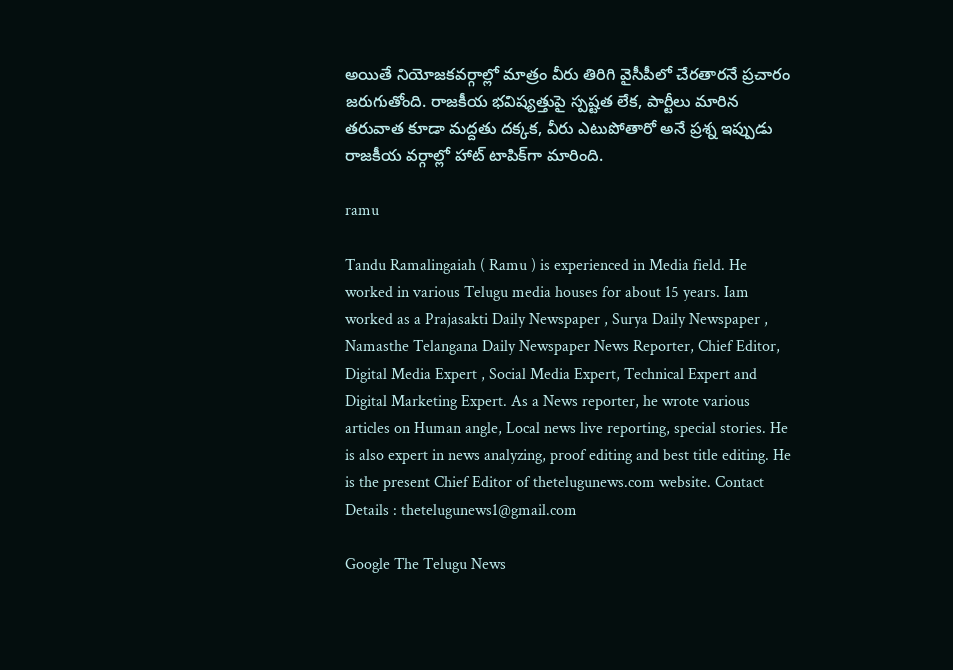అయితే నియోజకవర్గాల్లో మాత్రం వీరు తిరిగి వైసీపీలో చేరతారనే ప్రచారం జరుగుతోంది. రాజకీయ భవిష్యత్తుపై స్పష్టత లేక, పార్టీలు మారిన తరువాత కూడా మద్దతు దక్కక, వీరు ఎటుపోతారో అనే ప్రశ్న ఇప్పుడు రాజకీయ వర్గాల్లో హాట్ టాపిక్‌గా మారింది.

ramu

Tandu Ramalingaiah ( Ramu ) is experienced in Media field. He worked in various Telugu media houses for about 15 years. Iam worked as a Prajasakti Daily Newspaper , Surya Daily Newspaper , Namasthe Telangana Daily Newspaper News Reporter, Chief Editor, Digital Media Expert , Social Media Expert, Technical Expert and Digital Marketing Expert. As a News reporter, he wrote various articles on Human angle, Local news live reporting, special stories. He is also expert in news analyzing, proof editing and best title editing. He is the present Chief Editor of thetelugunews.com website. Contact Details : thetelugunews1@gmail.com

Google The Telugu News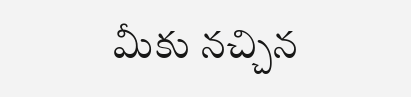మీకు నచ్చిన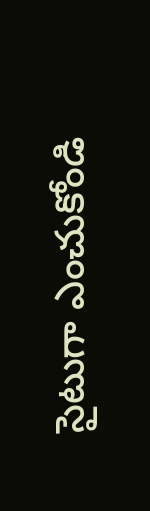సైటుగా ఎంచుకోండి